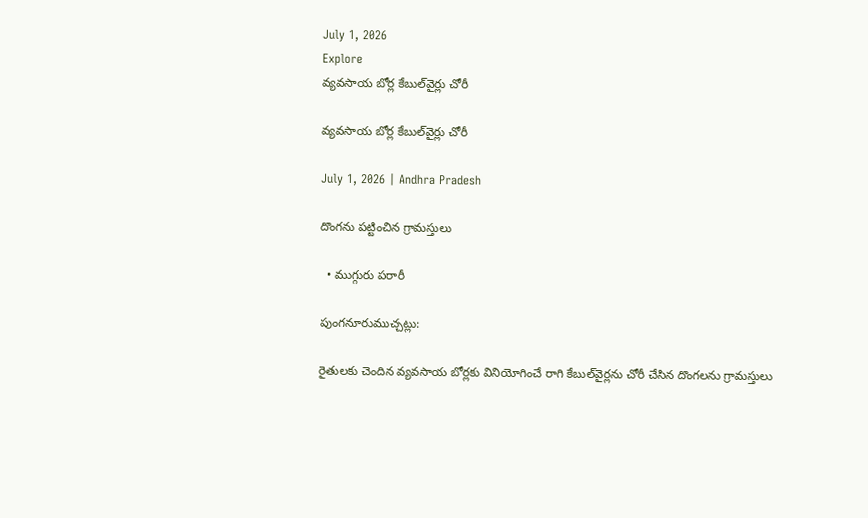July 1, 2026
Explore
వ్యవసాయ బోర్ల కేబుల్‌వైర్లు చోరీ

వ్యవసాయ బోర్ల కేబుల్‌వైర్లు చోరీ

July 1, 2026 | Andhra Pradesh

దొంగను పట్టించిన గ్రామస్తులు

  • ముగ్గురు పరారీ

పుంగనూరుముచ్చట్లు:

రైతులకు చెందిన వ్యవసాయ బోర్లకు వినియోగించే రాగి కేబుల్‌వైర్లను చోరీ చేసిన దొంగలను గ్రామస్తులు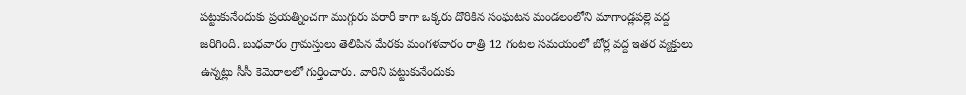పట్టుకునేందుకు ప్రయత్నించగా ముగ్గురు పరారీ కాగా ఒక్కరు దొరికిన సంఘటన మండలంలోని మాగాండ్లపల్లె వద్ద జరిగింది. బుధవారం గ్రామస్తులు తెలిపిన మేరకు మంగళవారం రాత్రి 12 గంటల సమయంలో బోర్ల వద్ద ఇతర వ్యక్తులు ఉన్నట్లు సీసీ కెమెరాలలో గుర్తించారు. వారిని పట్టుకునేందుకు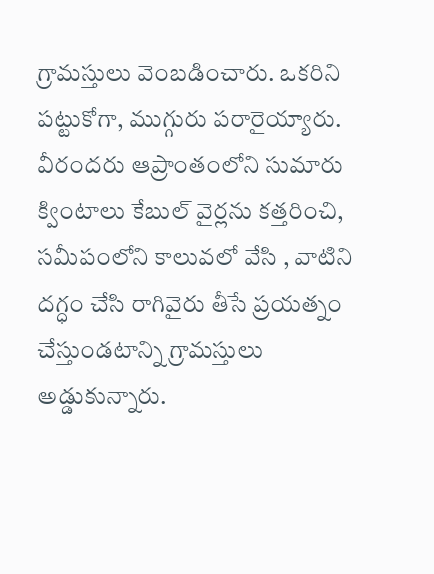గ్రామస్తులు వెంబడించారు. ఒకరిని పట్టుకోగా, ముగ్గురు పరారైయ్యారు. వీరందరు ఆప్రాంతంలోని సుమారు క్వింటాలు కేబుల్‌ వైర్లను కత్తరించి, సమీపంలోని కాలువలో వేసి , వాటిని దగ్ధం చేసి రాగివైరు తీసే ప్రయత్నం చేస్తుండటాన్ని గ్రామస్తులు అడ్డుకున్నారు.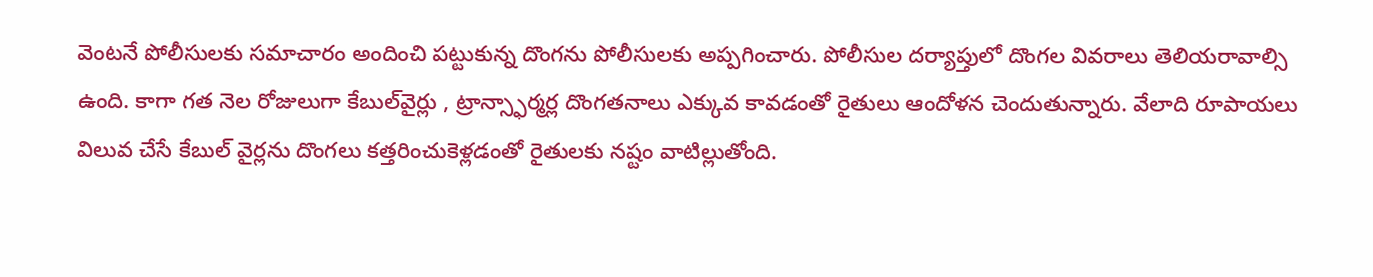వెంటనే పోలీసులకు సమాచారం అందించి పట్టుకున్న దొంగను పోలీసులకు అప్పగించారు. పోలీసుల దర్యాప్తులో దొంగల వివరాలు తెలియరావాల్సి ఉంది. కాగా గత నెల రోజులుగా కేబుల్‌వైర్లు , ట్రాన్స్ఫార్మర్ల దొంగతనాలు ఎక్కువ కావడంతో రైతులు ఆందోళన చెందుతున్నారు. వేలాది రూపాయలు విలువ చేసే కేబుల్‌ వైర్లను దొంగలు కత్తరించుకెళ్లడంతో రైతులకు నష్టం వాటిల్లుతోంది.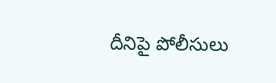దీనిపై పోలీసులు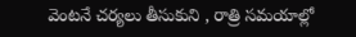వెంటనే చర్యలు తీసుకుని , రాత్రి సమయాల్లో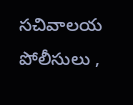సచివాలయ పోలీసులు ,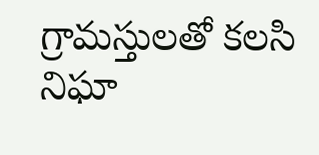గ్రామస్తులతో కలసి నిఘా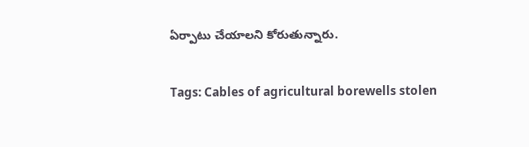ఏర్పాటు చేయాలని కోరుతున్నారు.

Tags: Cables of agricultural borewells stolen